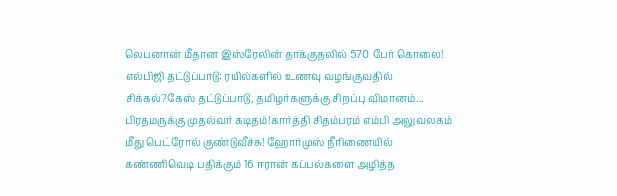லெபனான் மீதான இஸ்ரேலின் தாக்குதலில் 570 பேர் கொலை! எல்பிஜி தட்டுப்பாடு: ரயில்களில் உணவு வழங்குவதில் சிக்கல்?கேஸ் தட்டுப்பாடு, தமிழர்களுக்கு சிறப்பு விமானம்... பிரதமருக்கு முதல்வர் கடிதம்!கார்த்தி சிதம்பரம் எம்பி அலுவலகம் மீது பெட்ரோல் குண்டுவீச்சு! ஹோர்முஸ் நீரிணையில் கண்ணிவெடி பதிக்கும் 16 ஈரான் கப்பல்களை அழித்த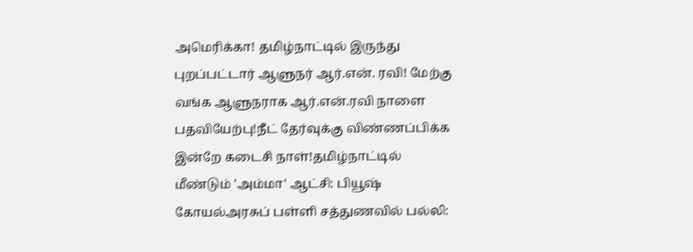அமெரிக்கா! தமிழ்நாட்டில் இருந்து புறப்பட்டார் ஆளுநர் ஆர்.என். ரவி! மேற்கு வங்க ஆளுநராக ஆர்.என்.ரவி நாளை பதவியேற்பு!நீட் தேர்வுக்கு விண்ணப்பிக்க இன்றே கடைசி நாள்!தமிழ்நாட்டில் மீண்டும் 'அம்மா' ஆட்சி: பியூஷ் கோயல்அரசுப் பள்ளி சத்துணவில் பல்லி: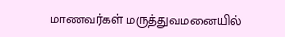மாணவர்கள் மருத்துவமனையில்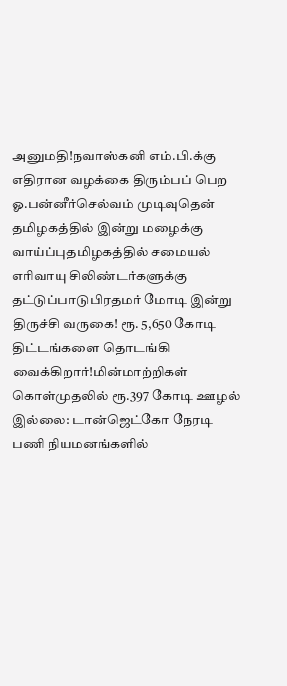அனுமதி!நவாஸ்கனி எம்.பி.க்கு எதிரான வழக்கை திரும்பப் பெற ஓ.பன்னீர்செல்வம் முடிவுதென் தமிழகத்தில் இன்று மழைக்கு வாய்ப்புதமிழகத்தில் சமையல் எரிவாயு சிலிண்டர்களுக்கு தட்டுப்பாடுபிரதமர் மோடி இன்று திருச்சி வருகை! ரூ. 5,650 கோடி திட்டங்களை தொடங்கி வைக்கிறார்!மின்மாற்றிகள் கொள்முதலில் ரூ.397 கோடி ஊழல் இல்லை: டான்ஜெட்கோ நேரடி பணி நியமனங்களில்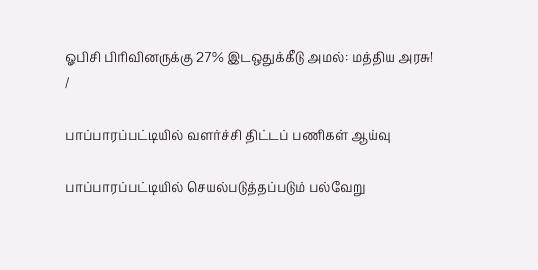ஓபிசி பிரிவினருக்கு 27% இடஒதுக்கீடு அமல்: மத்திய அரசு!
/

பாப்பாரப்பட்டியில் வளர்ச்சி திட்டப் பணிகள் ஆய்வு

பாப்பாரப்பட்டியில் செயல்படுத்தப்படும் பல்வேறு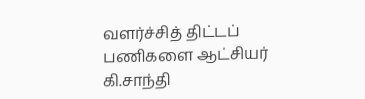வளர்ச்சித் திட்டப் பணிகளை ஆட்சியர் கி.சாந்தி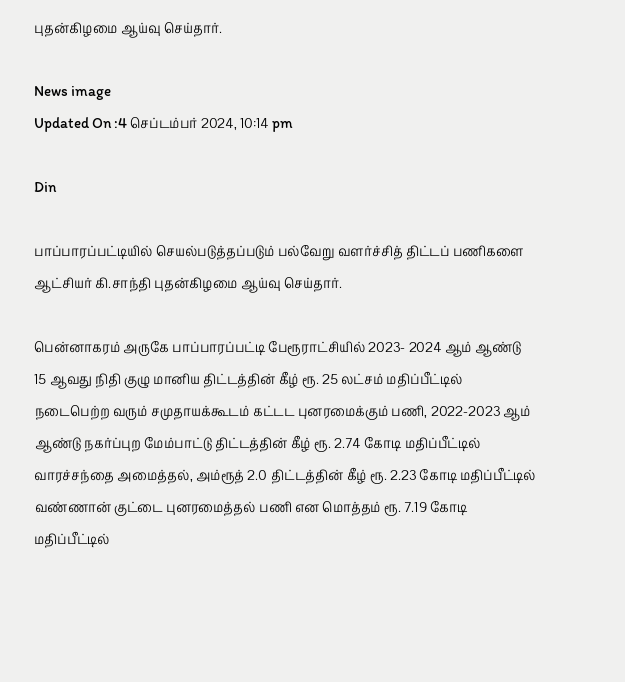புதன்கிழமை ஆய்வு செய்தார்.

News image
Updated On :4 செப்டம்பர் 2024, 10:14 pm

Din

பாப்பாரப்பட்டியில் செயல்படுத்தப்படும் பல்வேறு வளர்ச்சித் திட்டப் பணிகளை ஆட்சியர் கி.சாந்தி புதன்கிழமை ஆய்வு செய்தார்.

பென்னாகரம் அருகே பாப்பாரப்பட்டி பேரூராட்சியில் 2023- 2024 ஆம் ஆண்டு 15 ஆவது நிதி குழு மானிய திட்டத்தின் கீழ் ரூ. 25 லட்சம் மதிப்பீட்டில் நடைபெற்ற வரும் சமுதாயக்கூடம் கட்டட புனரமைக்கும் பணி, 2022-2023 ஆம் ஆண்டு நகர்ப்புற மேம்பாட்டு திட்டத்தின் கீழ் ரூ. 2.74 கோடி மதிப்பீட்டில் வாரச்சந்தை அமைத்தல், அம்ரூத் 2.0 திட்டத்தின் கீழ் ரூ. 2.23 கோடி மதிப்பீட்டில் வண்ணான் குட்டை புனரமைத்தல் பணி என மொத்தம் ரூ. 7.19 கோடி மதிப்பீட்டில்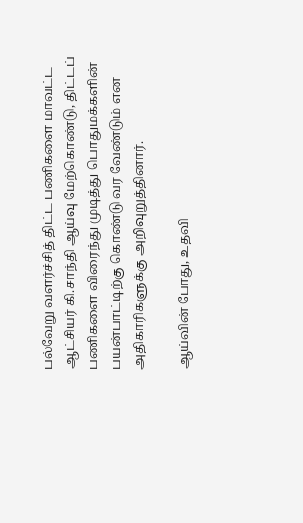பல்வேறு வளர்ச்சித் திட்ட பணிகளை மாவட்ட ஆட்சியர் கி.சாந்தி ஆய்வு மேற்கொண்டு, திட்டப் பணிகளை விரைந்து முடித்து பொதுமக்களின் பயன்பாட்டிற்கு கொண்டு வர வேண்டும் என அதிகாரிகளுக்கு அறிவுறுத்தினார்.

ஆய்வின் போது, உதவி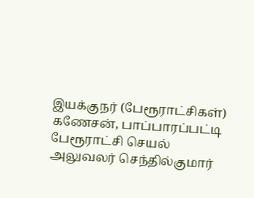இயக்குநர் (பேரூராட்சிகள்) கணேசன், பாப்பாரப்பட்டி பேரூராட்சி செயல் அலுவலர் செந்தில்குமார்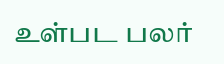உள்பட பலர்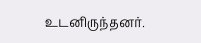உடனிருந்தனர்.